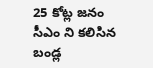25 కోట్ల జనం సీఎం ని కలిసిన బండ్ల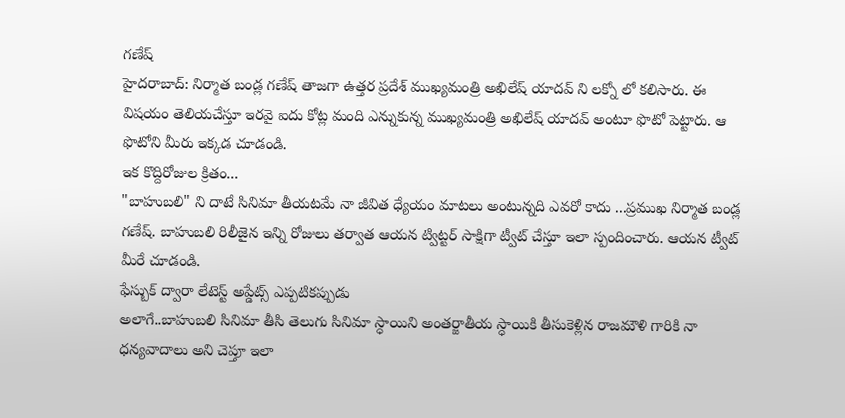గణేష్
హైదరాబాద్: నిర్మాత బండ్ల గణేష్ తాజగా ఉత్తర ప్రదేశ్ ముఖ్యమంత్రి అఖిలేష్ యాదవ్ ని లక్నో లో కలిసారు. ఈ విషయం తెలియచేస్తూ ఇరవై ఐదు కోట్ల మంది ఎన్నుకున్న ముఖ్యమంత్రి అఖిలేష్ యాదవ్ అంటూ ఫొటో పెట్టారు. ఆ ఫొటోని మీరు ఇక్కడ చూడండి.
ఇక కొద్దిరోజుల క్రితం...
"బాహుబలి" ని దాటే సినిమా తీయటమే నా జీవిత ధ్యేయం మాటలు అంటున్నది ఎవరో కాదు ...ప్రముఖ నిర్మాత బండ్ల గణేష్. బాహుబలి రిలీజైన ఇన్ని రోజులు తర్వాత ఆయన ట్విట్టర్ సాక్షిగా ట్వీట్ చేస్తూ ఇలా స్పందించారు. ఆయన ట్వీట్ మీరే చూడండి.
ఫేస్బుక్ ద్వారా లేటెస్ట్ అప్డేట్స్ ఎప్పటికప్పుడు
అలాగే..బాహుబలి సినిమా తీసి తెలుగు సినిమా స్ధాయిని అంతర్జాతీయ స్ధాయికి తీసుకెళ్లిన రాజమౌళి గారికి నా ధన్యవాదాలు అని చెప్తూ ఇలా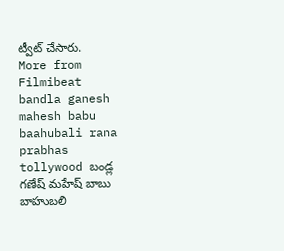ట్వీట్ చేసారు.
More from Filmibeat
bandla ganesh mahesh babu baahubali rana prabhas tollywood బండ్ల గణేష్ మహేష్ బాబు బాహుబలి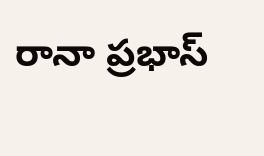రానా ప్రభాస్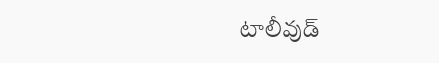టాలీవుడ్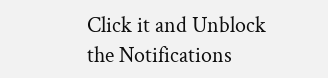Click it and Unblock the Notifications